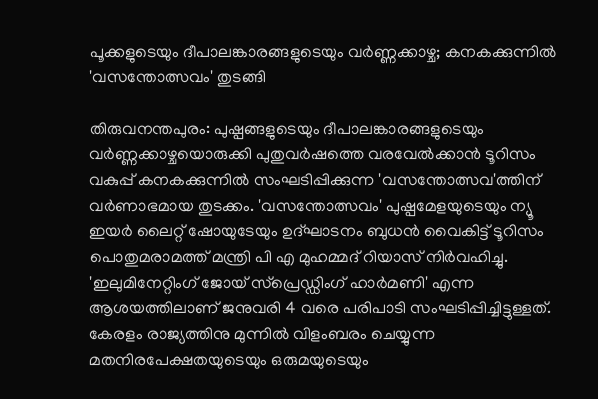പൂക്കളുടെയും ദീപാലങ്കാരങ്ങളുടെയും വർണ്ണക്കാഴ്ച; കനകക്കുന്നിൽ 'വസന്തോത്സവം' തുടങ്ങി

തിരുവനന്തപുരം: പുഷ്പങ്ങളുടെയും ദീപാലങ്കാരങ്ങളുടെയും വർണ്ണക്കാഴ്ചയൊരുക്കി പുതുവർഷത്തെ വരവേൽക്കാൻ ടൂറിസം വകുപ്പ് കനകക്കുന്നിൽ സംഘടിപ്പിക്കുന്ന 'വസന്തോത്സവ'ത്തിന് വർണാഭമായ തുടക്കം. 'വസന്തോത്സവം' പുഷ്പമേളയുടെയും ന്യൂ ഇയർ ലൈറ്റ് ഷോയുടേയും ഉദ്ഘാടനം ബുധൻ വൈകിട്ട് ടൂറിസം പൊതുമരാമത്ത് മന്ത്രി പി എ മുഹമ്മദ് റിയാസ് നിർവഹിച്ചു.
'ഇലുമിനേറ്റിംഗ് ജോയ് സ്പ്രെഡ്ഡിംഗ് ഹാർമണി' എന്ന ആശയത്തിലാണ് ജനുവരി 4 വരെ പരിപാടി സംഘടിപ്പിച്ചിട്ടുള്ളത്. കേരളം രാജ്യത്തിനു മുന്നിൽ വിളംബരം ചെയ്യുന്ന മതനിരപേക്ഷതയുടെയും ഒരുമയുടെയും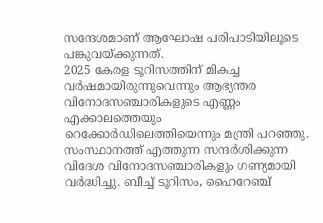സന്ദേശമാണ് ആഘോഷ പരിപാടിയിലൂടെ പങ്കുവയ്ക്കുന്നത്.
2025 കേരള ടൂറിസത്തിന് മികച്ച വർഷമായിരുന്നുവെന്നും ആഭ്യന്തര വിനോദസഞ്ചാരികളുടെ എണ്ണം എക്കാലത്തെയും റെക്കോർഡിലെത്തിയെന്നും മന്ത്രി പറഞ്ഞു. സംസ്ഥാനത്ത് എത്തുന്ന സന്ദർശിക്കുന്ന വിദേശ വിനോദസഞ്ചാരികളും ഗണ്യമായി വർദ്ധിച്ചു. ബീച്ച് ടൂറിസം, ഹൈറേഞ്ച്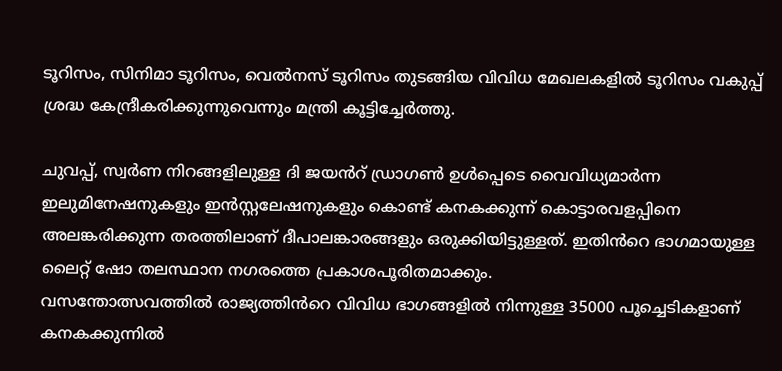ടൂറിസം, സിനിമാ ടൂറിസം, വെൽനസ് ടൂറിസം തുടങ്ങിയ വിവിധ മേഖലകളിൽ ടൂറിസം വകുപ്പ് ശ്രദ്ധ കേന്ദ്രീകരിക്കുന്നുവെന്നും മന്ത്രി കൂട്ടിച്ചേർത്തു.

ചുവപ്പ്, സ്വർണ നിറങ്ങളിലുള്ള ദി ജയൻറ് ഡ്രാഗൺ ഉൾപ്പെടെ വൈവിധ്യമാർന്ന ഇലുമിനേഷനുകളും ഇൻസ്റ്റലേഷനുകളും കൊണ്ട് കനകക്കുന്ന് കൊട്ടാരവളപ്പിനെ അലങ്കരിക്കുന്ന തരത്തിലാണ് ദീപാലങ്കാരങ്ങളും ഒരുക്കിയിട്ടുള്ളത്. ഇതിൻറെ ഭാഗമായുള്ള ലൈറ്റ് ഷോ തലസ്ഥാന നഗരത്തെ പ്രകാശപൂരിതമാക്കും.
വസന്തോത്സവത്തിൽ രാജ്യത്തിൻറെ വിവിധ ഭാഗങ്ങളിൽ നിന്നുള്ള 35000 പൂച്ചെടികളാണ് കനകക്കുന്നിൽ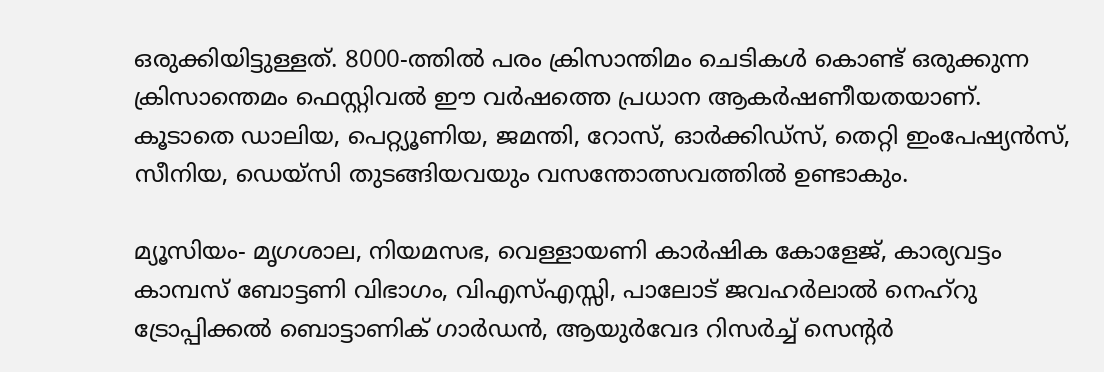ഒരുക്കിയിട്ടുള്ളത്. 8000-ത്തിൽ പരം ക്രിസാന്തിമം ചെടികൾ കൊണ്ട് ഒരുക്കുന്ന ക്രിസാന്തെമം ഫെസ്റ്റിവൽ ഈ വർഷത്തെ പ്രധാന ആകർഷണീയതയാണ്. കൂടാതെ ഡാലിയ, പെറ്റ്യൂണിയ, ജമന്തി, റോസ്, ഓർക്കിഡ്സ്, തെറ്റി ഇംപേഷ്യൻസ്, സീനിയ, ഡെയ്സി തുടങ്ങിയവയും വസന്തോത്സവത്തിൽ ഉണ്ടാകും.

മ്യൂസിയം- മൃഗശാല, നിയമസഭ, വെള്ളായണി കാർഷിക കോളേജ്, കാര്യവട്ടം കാമ്പസ് ബോട്ടണി വിഭാഗം, വിഎസ്എസ്സി, പാലോട് ജവഹർലാൽ നെഹ്റു ട്രോപ്പിക്കൽ ബൊട്ടാണിക് ഗാർഡൻ, ആയുർവേദ റിസർച്ച് സെന്റർ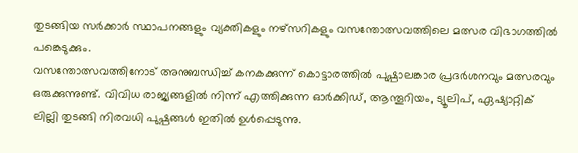തുടങ്ങിയ സർക്കാർ സ്ഥാപനങ്ങളും വ്യക്തികളും നഴ്സറികളും വസന്തോത്സവത്തിലെ മത്സര വിഭാഗത്തിൽ പങ്കെടുക്കും.
വസന്തോത്സവത്തിനോട് അനുബന്ധിച്ച് കനകക്കുന്ന് കൊട്ടാരത്തിൽ പുഷ്പാലങ്കാര പ്രദർശനവും മത്സരവും ഒരുക്കുന്നുണ്ട്. വിവിധ രാജ്യങ്ങളിൽ നിന്ന് എത്തിക്കുന്ന ഓർക്കിഡ്, ആന്തൂറിയം, ട്യൂലിപ്, ഏഷ്യാറ്റിക് ലില്ലി തുടങ്ങി നിരവധി പുഷ്പങ്ങൾ ഇതിൽ ഉൾപ്പെടുന്നു.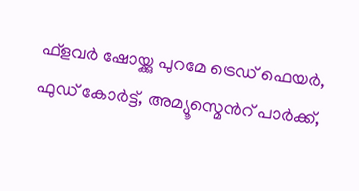ഫ്ളവർ ഷോയ്ക്കു പുറമേ ട്രെഡ് ഫെയർ, ഫുഡ് കോർട്ട്, അമ്യൂസ്മെൻറ് പാർക്ക്,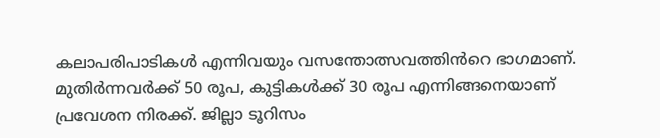കലാപരിപാടികൾ എന്നിവയും വസന്തോത്സവത്തിൻറെ ഭാഗമാണ്. മുതിർന്നവർക്ക് 50 രൂപ, കുട്ടികൾക്ക് 30 രൂപ എന്നിങ്ങനെയാണ് പ്രവേശന നിരക്ക്. ജില്ലാ ടൂറിസം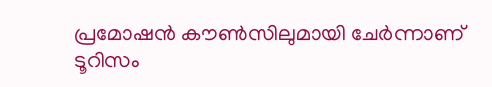പ്രമോഷൻ കൗൺസിലുമായി ചേർന്നാണ് ടൂറിസം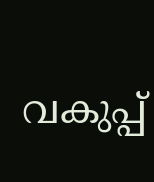വകുപ്പ്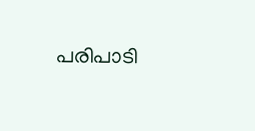പരിപാടി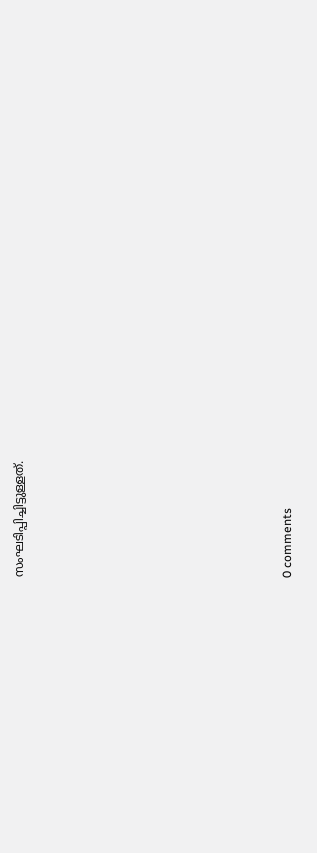സംഘടിപ്പിച്ചിട്ടുള്ളത്.










0 comments